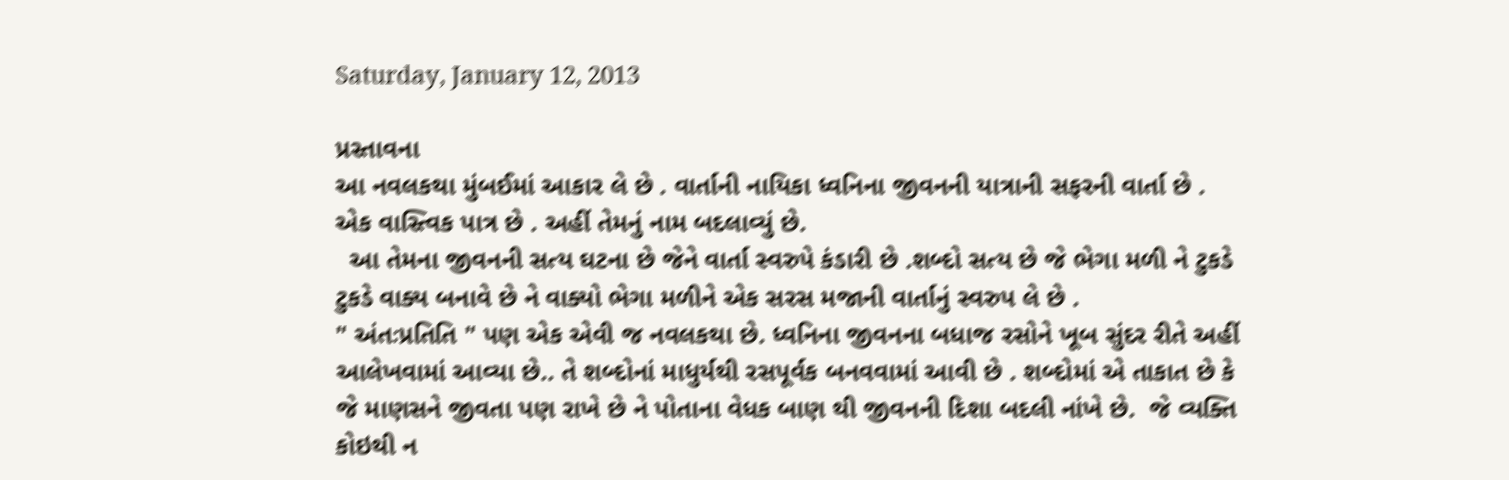Saturday, January 12, 2013

પ્રસ્તાવના
આ નવલકથા મુંબઈમાં આકાર લે છે . વાર્તાની નાયિકા ધ્વનિના જીવનની યાત્રાની સફરની વાર્તા છે . એક વાસ્ત્વિક પાત્ર છે . અહીં તેમનું નામ બદલાવ્યું છે.
  આ તેમના જીવનની સત્ય ઘટના છે જેને વાર્તા સ્વરુપે કંડારી છે .શબ્દો સત્ય છે જે ભેગા મળી ને ટુકડે ટુકડે વાક્ય બનાવે છે ને વાક્યો ભેગા મળીને એક સરસ મજાની વાર્તાનું સ્વરુપ લે છે .
" અંતઃપ્રતિતિ " પણ એક એવી જ નવલકથા છે. ધ્વનિના જીવનના બધાજ રસોને ખૂબ સુંદર રીતે અહીં આલેખવામાં આવ્યા છે.. તે શબ્દોનાં માધુર્યથી રસપૂર્વક બનવવામાં આવી છે . શબ્દોમાં એ તાકાત છે કે જે માણસને જીવતા પણ રાખે છે ને પોતાના વેધક બાણ થી જીવનની દિશા બદલી નાંખે છે.  જે વ્યક્તિ કોઇથી ન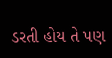ડરતી હોય તે પણ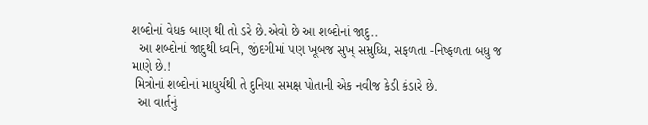શબ્દોનાં વેધક બાણ થી તો ડરે છે.એવો છે આ શબ્દોનાં જાદુ..
  આ શબ્દોનાં જાદુથી ધ્વનિ, જીંદગીમાં પણ ખૂબજ સુખ્ સમ્રુધ્ધિ, સફળતા -નિષ્ફળતા બધુ જ માણે છે.!
 મિત્રોનાં શબ્દોનાં માધુર્યથી તે દુનિયા સમક્ષ પોતાની એક નવીજ કેડી કંડારે છે.
  આ વાર્તનું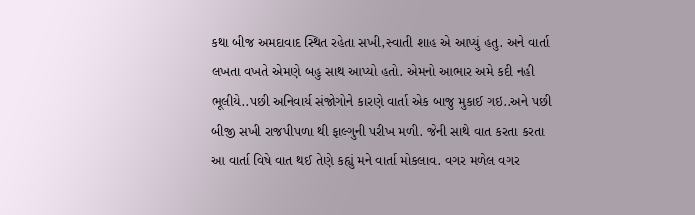કથા બીજ અમદાવાદ સ્થિત રહેતા સખી,સ્વાતી શાહ એ આપ્યું હતુ. અને વાર્તા લખતા વખતે એમણે બહુ સાથ આપ્યો હતો. એમનો આભાર અમે કદી નહી ભૂલીયે..પછી અનિવાર્ય સંજોગોને કારણે વાર્તા એક બાજુ મુકાઈ ગઇ..અને પછી બીજી સખી રાજપીપળા થી ફાલ્ગુની પરીખ મળી. જેની સાથે વાત કરતા કરતા આ વાર્તા વિષે વાત થઈ તેણે કહ્યું મને વાર્તા મોકલાવ. વગર મળેલ વગર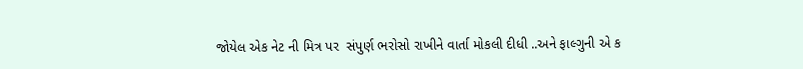જોયેલ એક નેટ ની મિત્ર પર  સંપુર્ણ ભરોસો રાખીને વાર્તા મોકલી દીધી ..અને ફાલ્ગુની એ ક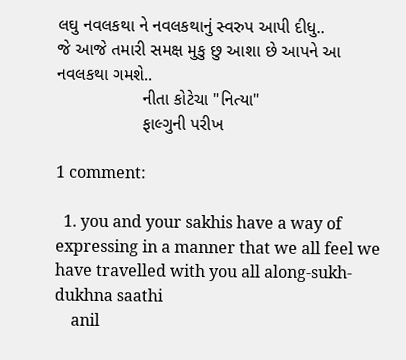લઘુ નવલકથા ને નવલકથાનું સ્વરુપ આપી દીધુ..
જે આજે તમારી સમક્ષ મુકુ છુ આશા છે આપને આ નવલકથા ગમશે..
                  નીતા કોટેચા "નિત્યા"
                  ફાલ્ગુની પરીખ

1 comment:

  1. you and your sakhis have a way of expressing in a manner that we all feel we have travelled with you all along-sukh-dukhna saathi
    anil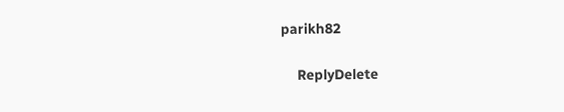parikh82

    ReplyDelete